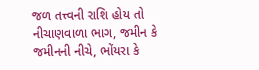જળ તત્ત્વની રાશિ હોય તો નીચાણવાળા ભાગ, જમીન કે જમીનની નીચે, ભોંયરા કે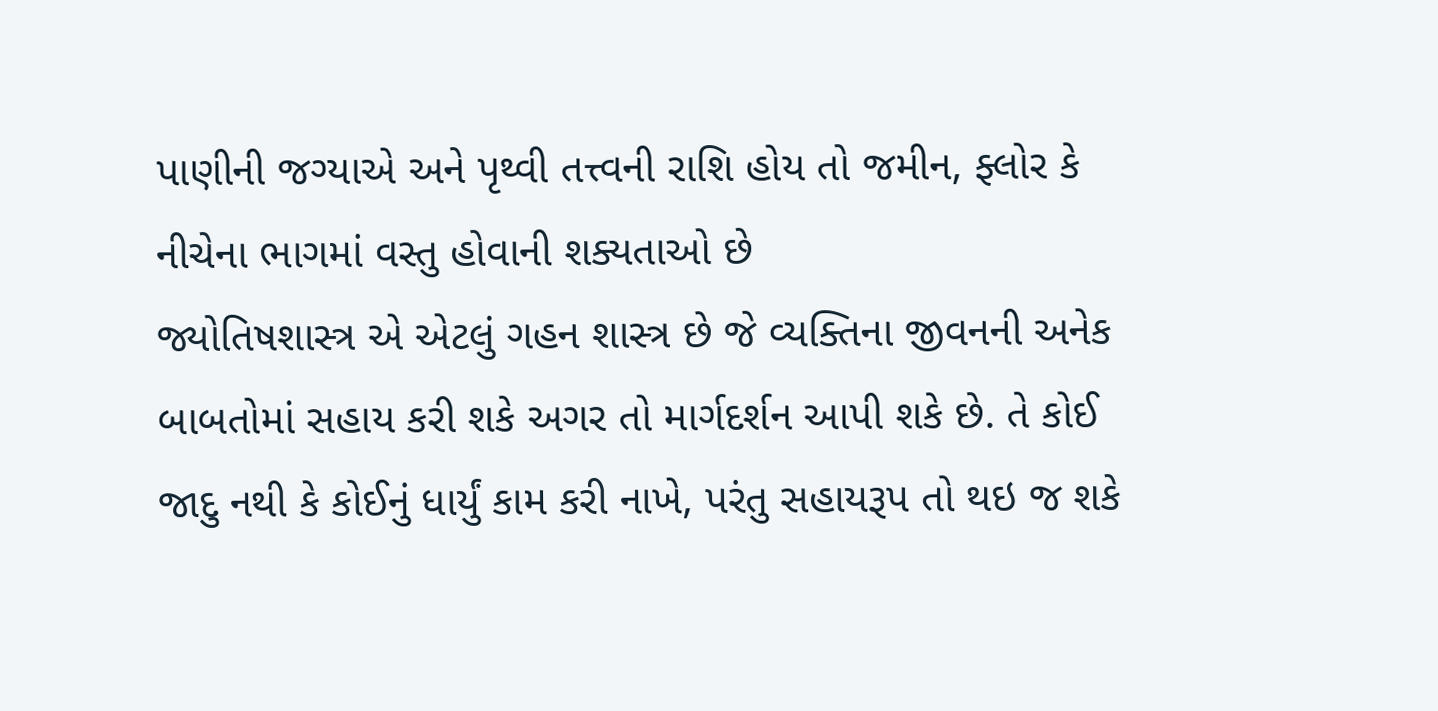પાણીની જગ્યાએ અને પૃથ્વી તત્ત્વની રાશિ હોય તો જમીન, ફ્લોર કે નીચેના ભાગમાં વસ્તુ હોવાની શક્યતાઓ છે
જ્યોતિષશાસ્ત્ર એ એટલું ગહન શાસ્ત્ર છે જે વ્યક્તિના જીવનની અનેક બાબતોમાં સહાય કરી શકે અગર તો માર્ગદર્શન આપી શકે છે. તે કોઈ જાદુ નથી કે કોઈનું ધાર્યું કામ કરી નાખે, પરંતુ સહાયરૂપ તો થઇ જ શકે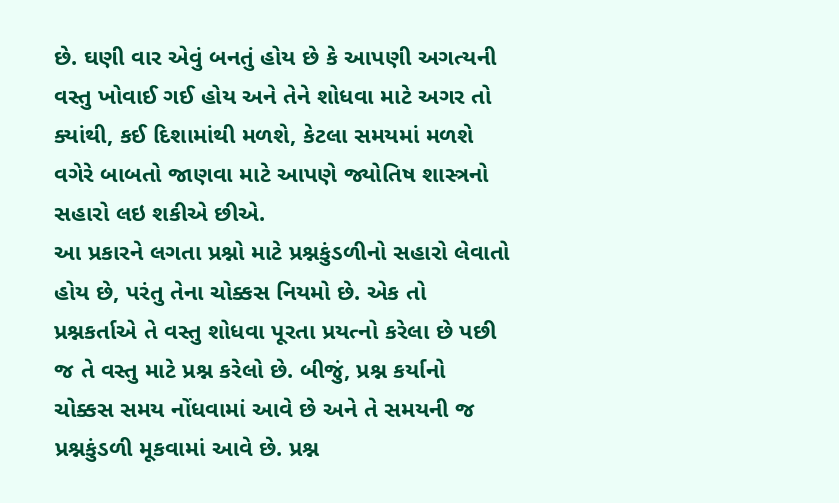છે. ઘણી વાર એવું બનતું હોય છે કે આપણી અગત્યની વસ્તુ ખોવાઈ ગઈ હોય અને તેને શોધવા માટે અગર તો ક્યાંથી, કઈ દિશામાંથી મળશે, કેટલા સમયમાં મળશે વગેરે બાબતો જાણવા માટે આપણે જ્યોતિષ શાસ્ત્રનો સહારો લઇ શકીએ છીએ.
આ પ્રકારને લગતા પ્રશ્નો માટે પ્રશ્નકુંડળીનો સહારો લેવાતો હોય છે, પરંતુ તેના ચોક્કસ નિયમો છે. એક તો પ્રશ્નકર્તાએ તે વસ્તુ શોધવા પૂરતા પ્રયત્નો કરેલા છે પછી જ તે વસ્તુ માટે પ્રશ્ન કરેલો છે. બીજું, પ્રશ્ન કર્યાનો ચોક્કસ સમય નોંધવામાં આવે છે અને તે સમયની જ પ્રશ્નકુંડળી મૂકવામાં આવે છે. પ્રશ્ન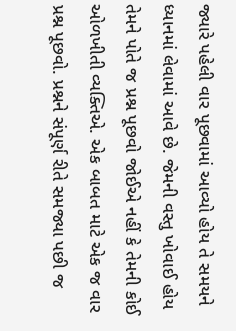જ્યારે પહેલી વાર પૂછવામાં આવ્યો હોય તે સમયને ધ્યાનમાં લેવામાં આવે છે. જેમની વસ્તુ ખોવાઈ હોય તેમને પોતે જ પ્રશ્ન પૂછવો જોઈએ નહીં કે તેમની કોઈ ઓળખીતી વ્યક્તિએ. એક બાબત માટે એક જ વાર પ્રશ્ન પૂછવો. પ્રશ્નને સંપૂર્ણ રીતે સમજ્યા પછી જ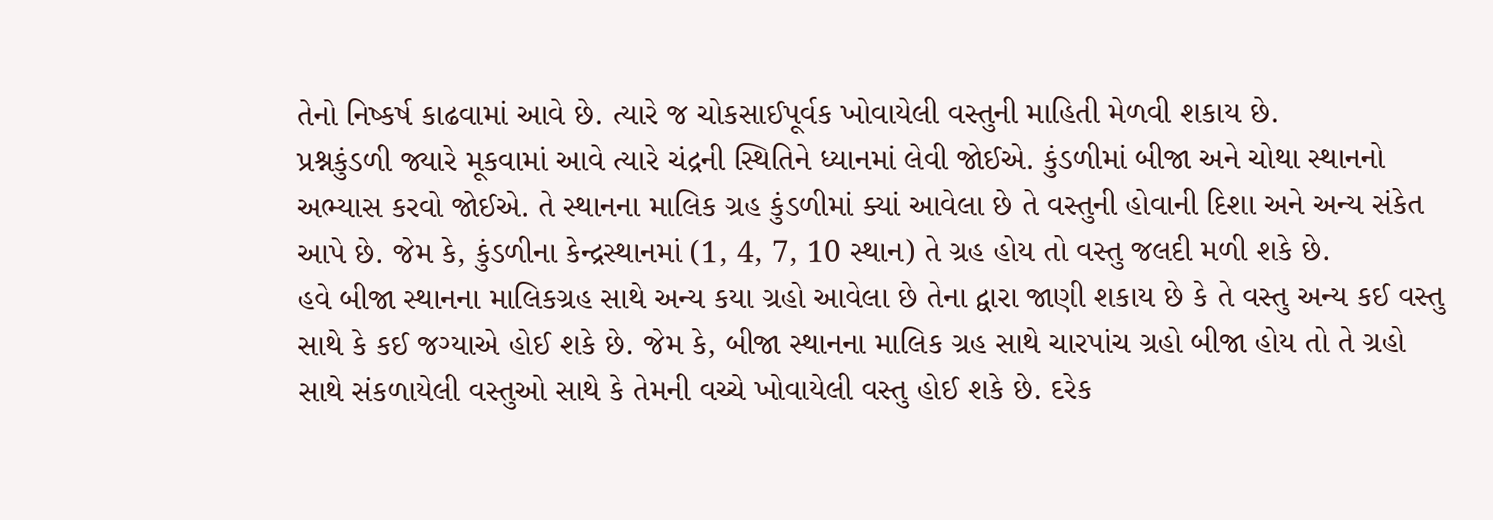તેનો નિષ્કર્ષ કાઢવામાં આવે છે. ત્યારે જ ચોકસાઈપૂર્વક ખોવાયેલી વસ્તુની માહિતી મેળવી શકાય છે.
પ્રશ્નકુંડળી જ્યારે મૂકવામાં આવે ત્યારે ચંદ્રની સ્થિતિને ધ્યાનમાં લેવી જોઈએ. કુંડળીમાં બીજા અને ચોથા સ્થાનનો અભ્યાસ કરવો જોઈએ. તે સ્થાનના માલિક ગ્રહ કુંડળીમાં ક્યાં આવેલા છે તે વસ્તુની હોવાની દિશા અને અન્ય સંકેત આપે છે. જેમ કે, કુંડળીના કેન્દ્રસ્થાનમાં (1, 4, 7, 10 સ્થાન) તે ગ્રહ હોય તો વસ્તુ જલદી મળી શકે છે.
હવે બીજા સ્થાનના માલિકગ્રહ સાથે અન્ય કયા ગ્રહો આવેલા છે તેના દ્વારા જાણી શકાય છે કે તે વસ્તુ અન્ય કઈ વસ્તુ સાથે કે કઈ જગ્યાએ હોઈ શકે છે. જેમ કે, બીજા સ્થાનના માલિક ગ્રહ સાથે ચારપાંચ ગ્રહો બીજા હોય તો તે ગ્રહો સાથે સંકળાયેલી વસ્તુઓ સાથે કે તેમની વચ્ચે ખોવાયેલી વસ્તુ હોઈ શકે છે. દરેક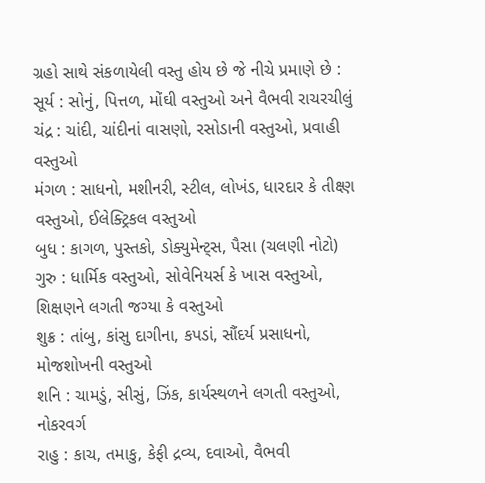ગ્રહો સાથે સંકળાયેલી વસ્તુ હોય છે જે નીચે પ્રમાણે છે :
સૂર્ય : સોનું, પિત્તળ, મોંઘી વસ્તુઓ અને વૈભવી રાચરચીલું
ચંદ્ર : ચાંદી, ચાંદીનાં વાસણો, રસોડાની વસ્તુઓ, પ્રવાહી વસ્તુઓ
મંગળ : સાધનો, મશીનરી, સ્ટીલ, લોખંડ, ધારદાર કે તીક્ષ્ણ વસ્તુઓ, ઈલેક્ટ્રિકલ વસ્તુઓ
બુધ : કાગળ, પુસ્તકો, ડોક્યુમેન્ટ્સ, પૈસા (ચલણી નોટો)
ગુરુ : ધાર્મિક વસ્તુઓ, સોવેનિયર્સ કે ખાસ વસ્તુઓ, શિક્ષણને લગતી જગ્યા કે વસ્તુઓ
શુક્ર : તાંબુ, કાંસુ દાગીના, કપડાં, સૌંદર્ય પ્રસાધનો, મોજશોખની વસ્તુઓ
શનિ : ચામડું, સીસું, ઝિંક, કાર્યસ્થળને લગતી વસ્તુઓ, નોકરવર્ગ
રાહુ : કાચ, તમાકુ, કેફી દ્રવ્ય, દવાઓ, વૈભવી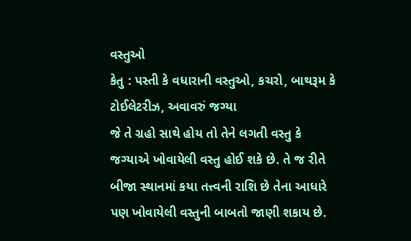વસ્તુઓ
કેતુ : પસ્તી કે વધારાની વસ્તુઓ, કચરો, બાથરૂમ કે ટોઈલેટરીઝ, અવાવરું જગ્યા
જે તે ગ્રહો સાથે હોય તો તેને લગતી વસ્તુ કે જગ્યાએ ખોવાયેલી વસ્તુ હોઈ શકે છે. તે જ રીતે બીજા સ્થાનમાં કયા તત્ત્વની રાશિ છે તેના આધારે પણ ખોવાયેલી વસ્તુની બાબતો જાણી શકાય છે.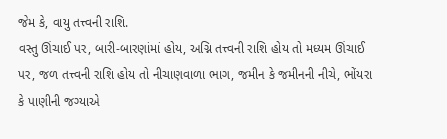જેમ કે, વાયુ તત્ત્વની રાશિ.
વસ્તુ ઊંચાઈ પર, બારી-બારણાંમાં હોય, અગ્નિ તત્ત્વની રાશિ હોય તો મધ્યમ ઊંચાઈ પર, જળ તત્ત્વની રાશિ હોય તો નીચાણવાળા ભાગ, જમીન કે જમીનની નીચે, ભોંયરા કે પાણીની જગ્યાએ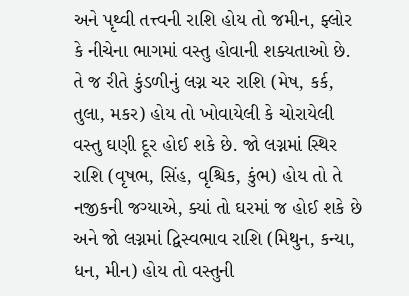અને પૃથ્વી તત્ત્વની રાશિ હોય તો જમીન, ફ્લોર કે નીચેના ભાગમાં વસ્તુ હોવાની શક્યતાઓ છે.
તે જ રીતે કુંડળીનું લગ્ન ચર રાશિ (મેષ, કર્ક, તુલા, મકર) હોય તો ખોવાયેલી કે ચોરાયેલી વસ્તુ ઘણી દૂર હોઈ શકે છે. જો લગ્નમાં સ્થિર રાશિ (વૃષભ, સિંહ, વૃશ્ચિક, કુંભ) હોય તો તે નજીકની જગ્યાએ, ક્યાં તો ઘરમાં જ હોઈ શકે છે અને જો લગ્નમાં દ્વિસ્વભાવ રાશિ (મિથુન, કન્યા, ધન, મીન) હોય તો વસ્તુની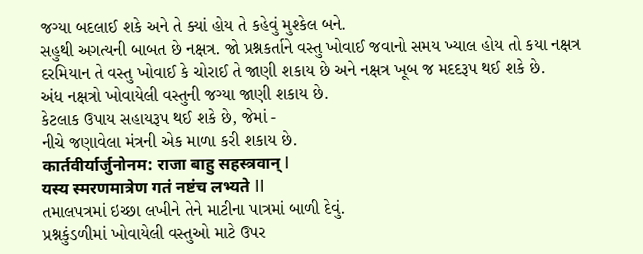જગ્યા બદલાઈ શકે અને તે ક્યાં હોય તે કહેવું મુશ્કેલ બને.
સહુથી અગત્યની બાબત છે નક્ષત્ર. જો પ્રશ્નકર્તાને વસ્તુ ખોવાઈ જવાનો સમય ખ્યાલ હોય તો કયા નક્ષત્ર દરમિયાન તે વસ્તુ ખોવાઈ કે ચોરાઈ તે જાણી શકાય છે અને નક્ષત્ર ખૂબ જ મદદરૂપ થઈ શકે છે.
અંધ નક્ષત્રો ખોવાયેલી વસ્તુની જગ્યા જાણી શકાય છે.
કેટલાક ઉપાય સહાયરૂપ થઈ શકે છે, જેમાં -
નીચે જણાવેલા મંત્રની એક માળા કરી શકાય છે.
कार्तवीर्यार्जुनोनम: राजा बाहु सहस्त्रवान् I
यस्य स्मरणमात्रेण गतं नष्टंच लभ्यते II
તમાલપત્રમાં ઇચ્છા લખીને તેને માટીના પાત્રમાં બાળી દેવું.
પ્રશ્નકુંડળીમાં ખોવાયેલી વસ્તુઓ માટે ઉપર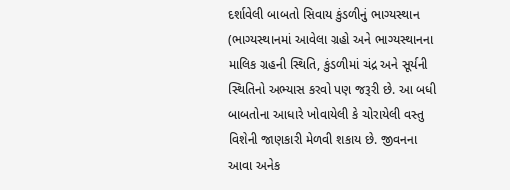દર્શાવેલી બાબતો સિવાય કુંડળીનું ભાગ્યસ્થાન (ભાગ્યસ્થાનમાં આવેલા ગ્રહો અને ભાગ્યસ્થાનના માલિક ગ્રહની સ્થિતિ, કુંડળીમાં ચંદ્ર અને સૂર્યની સ્થિતિનો અભ્યાસ કરવો પણ જરૂરી છે. આ બધી બાબતોના આધારે ખોવાયેલી કે ચોરાયેલી વસ્તુ વિશેની જાણકારી મેળવી શકાય છે. જીવનના આવા અનેક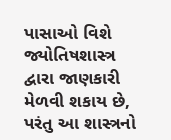પાસાઓ વિશે જ્યોતિષશાસ્ત્ર દ્વારા જાણકારી મેળવી શકાય છે, પરંતુ આ શાસ્ત્રનો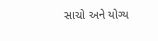સાચો અને યોગ્ય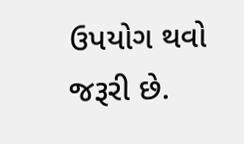ઉપયોગ થવો જરૂરી છે.